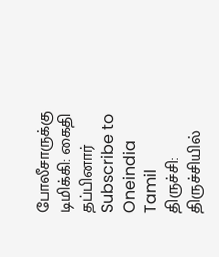போலீசாருக்கு டிமிக்கி: கைதி தப்பினார்
Subscribe to Oneindia Tamil
திருச்சி:
திருச்சியில்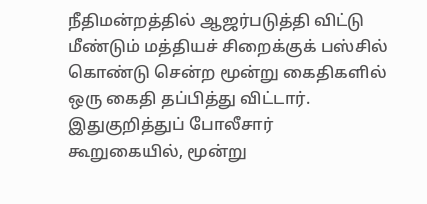நீதிமன்றத்தில் ஆஜர்படுத்தி விட்டு மீண்டும் மத்தியச் சிறைக்குக் பஸ்சில் கொண்டு சென்ற மூன்று கைதிகளில் ஒரு கைதி தப்பித்து விட்டார்.
இதுகுறித்துப் போலீசார் கூறுகையில், மூன்று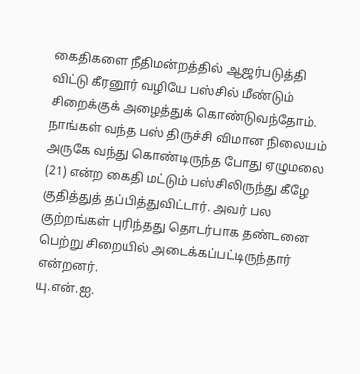கைதிகளை நீதிமன்றத்தில் ஆஜர்படுத்தி விட்டு கீரனூர் வழியே பஸ்சில் மீண்டும் சிறைக்குக் அழைத்துக் கொண்டுவந்தோம்.
நாங்கள் வந்த பஸ் திருச்சி விமான நிலையம் அருகே வந்து கொண்டிருந்த போது ஏழுமலை (21) என்ற கைதி மட்டும் பஸ்சிலிருந்து கீழே குதித்துத் தப்பித்துவிட்டார். அவர் பல குற்றங்கள் புரிந்தது தொடர்பாக தண்டனை பெற்று சிறையில் அடைக்கப்பட்டிருந்தார் என்றனர்.
யு.என்.ஐ.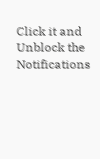Click it and Unblock the Notifications